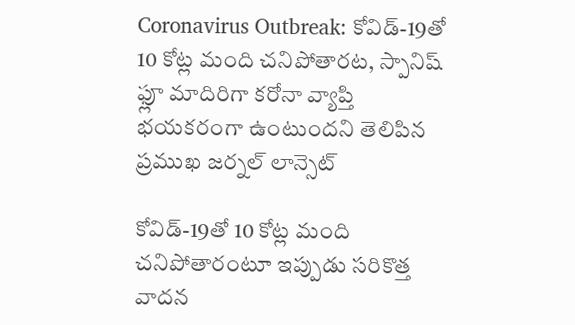Coronavirus Outbreak: కోవిడ్-19తో 10 కోట్ల మంది చనిపోతారట, స్పానిష్ ఫ్లూ మాదిరిగా కరోనా వ్యాప్తి భయకరంగా ఉంటుందని తెలిపిన ప్రముఖ జర్నల్ లాన్సెట్

కోవిడ్-19తో 10 కోట్ల మంది చనిపోతారంటూ ఇప్పుడు సరికొత్త వాదన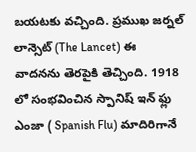బయటకు వచ్చింది. ప్రముఖ జర్నల్ లాన్సెట్ (The Lancet) ఈ వాదనను తెరపైకి తెచ్చింది. 1918 లో సంభవించిన స్పానిష్ ఇన్ ఫ్లు ఎంజా ( Spanish Flu) మాదిరిగానే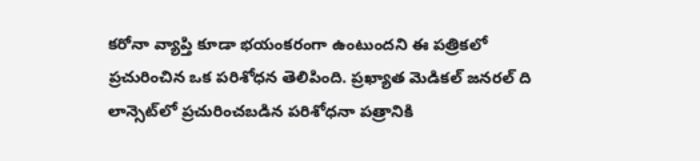కరోనా వ్యాప్తి కూడా భయంకరంగా ఉంటుందని ఈ పత్రికలో ప్రచురించిన ఒక పరిశోధన తెలిపింది. ప్రఖ్యాత మెడికల్ జనరల్ ది లాన్సెట్‌లో ప్రచురించబడిన పరిశోధనా పత్రానికి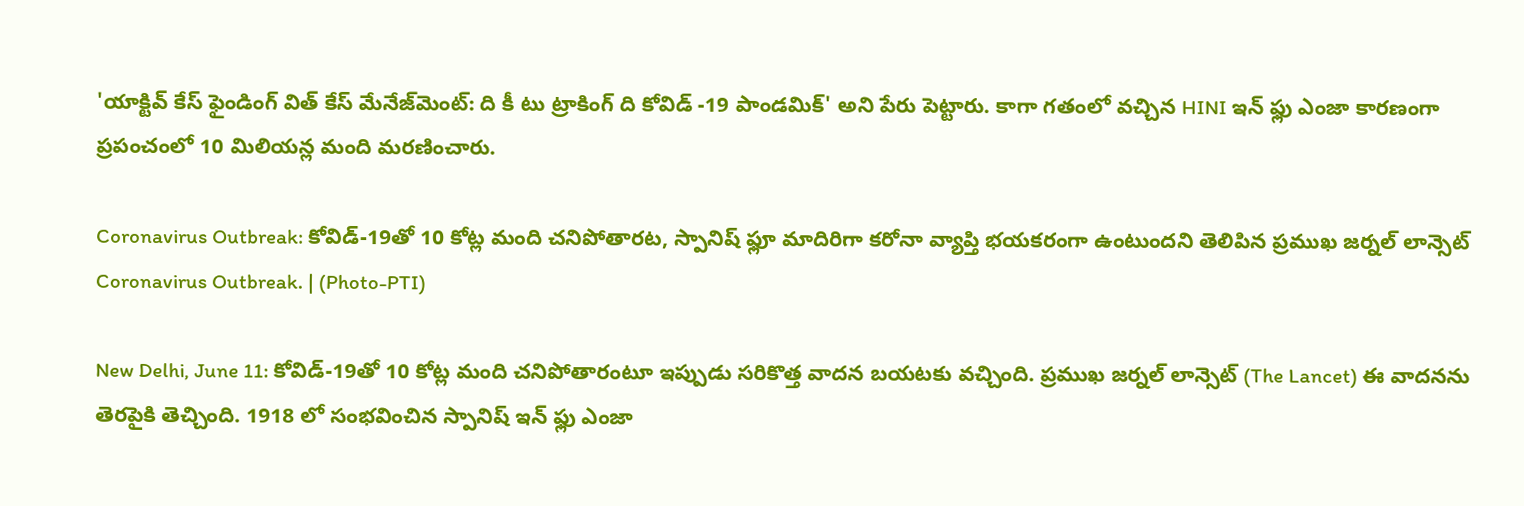'యాక్టివ్ కేస్ ఫైండింగ్ విత్ కేస్ మేనేజ్‌మెంట్: ది కీ టు ట్రాకింగ్ ది కోవిడ్ -19 పాండమిక్' అని పేరు పెట్టారు. కాగా గతంలో వచ్చిన HINI ఇన్ ఫ్లు ఎంజా కారణంగా ప్రపంచంలో 10 మిలియన్ల మంది మరణించారు.

Coronavirus Outbreak: కోవిడ్-19తో 10 కోట్ల మంది చనిపోతారట, స్పానిష్ ఫ్లూ మాదిరిగా కరోనా వ్యాప్తి భయకరంగా ఉంటుందని తెలిపిన ప్రముఖ జర్నల్ లాన్సెట్
Coronavirus Outbreak. | (Photo-PTI)

New Delhi, June 11: కోవిడ్-19తో 10 కోట్ల మంది చనిపోతారంటూ ఇప్పుడు సరికొత్త వాదన బయటకు వచ్చింది. ప్రముఖ జర్నల్ లాన్సెట్ (The Lancet) ఈ వాదనను తెరపైకి తెచ్చింది. 1918 లో సంభవించిన స్పానిష్ ఇన్ ఫ్లు ఎంజా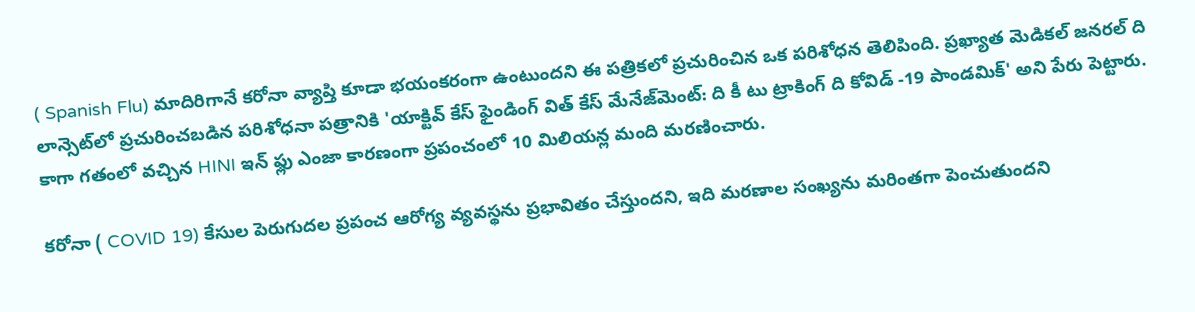( Spanish Flu) మాదిరిగానే కరోనా వ్యాప్తి కూడా భయంకరంగా ఉంటుందని ఈ పత్రికలో ప్రచురించిన ఒక పరిశోధన తెలిపింది. ప్రఖ్యాత మెడికల్ జనరల్ ది లాన్సెట్‌లో ప్రచురించబడిన పరిశోధనా పత్రానికి 'యాక్టివ్ కేస్ ఫైండింగ్ విత్ కేస్ మేనేజ్‌మెంట్: ది కీ టు ట్రాకింగ్ ది కోవిడ్ -19 పాండమిక్' అని పేరు పెట్టారు. కాగా గతంలో వచ్చిన HINI ఇన్ ఫ్లు ఎంజా కారణంగా ప్రపంచంలో 10 మిలియన్ల మంది మరణించారు.

కరోనా ( COVID 19) కేసుల పెరుగుదల ప్రపంచ ఆరోగ్య వ్యవస్థను ప్రభావితం చేస్తుందని, ఇది మరణాల సంఖ్యను మరింతగా పెంచుతుందని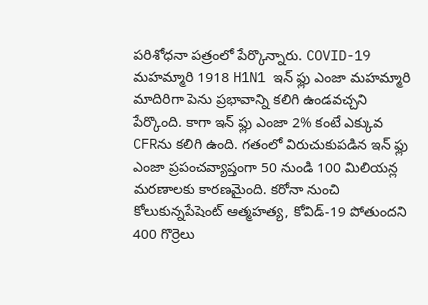పరిశోధనా పత్రంలో పేర్కొన్నారు. COVID-19 మహమ్మారి 1918 H1N1 ఇన్ ఫ్లు ఎంజా మహమ్మారి మాదిరిగా పెను ప్రభావాన్ని కలిగి ఉండవచ్చని పేర్కొంది. కాగా ఇన్ ఫ్లు ఎంజా 2% కంటే ఎక్కువ CFRను కలిగి ఉంది. గతంలో విరుచుకుపడిన ఇన్ ఫ్లు ఎంజా ప్రపంచవ్యాప్తంగా 50 నుండి 100 మిలియన్ల మరణాలకు కారణమైంది. కరోనా నుంచి కోలుకున్నపేషెంట్ ఆత్మహత్య, కోవిడ్-19 పోతుందని 400 గొర్రెలు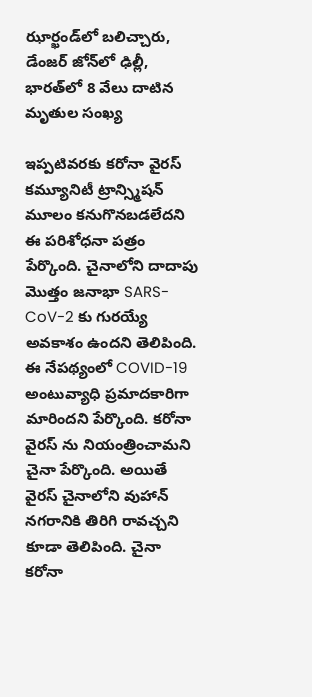ఝార్ఖండ్‌లో బలిచ్చారు, డేంజర్ జోన్‌లో ఢిల్లీ, భారత్‌లో 8 వేలు దాటిన మృతుల సంఖ్య

ఇప్పటివరకు కరోనా వైరస్ కమ్యూనిటీ ట్రాన్స్మిషన్ మూలం కనుగొనబడలేదని ఈ పరిశోధనా పత్రం పేర్కొంది. చైనాలోని దాదాపు మొత్తం జనాభా SARS-CoV-2 కు గురయ్యే అవకాశం ఉందని తెలిపింది. ఈ నేపథ్యంలో COVID-19 అంటువ్యాధి ప్రమాదకారిగా మారిందని పేర్కొంది. కరోనా వైరస్ ను నియంత్రించామని చైనా పేర్కొంది. అయితే వైరస్ చైనాలోని వుహాన్ నగరానికి తిరిగి రావచ్చని కూడా తెలిపింది. చైనా కరోనా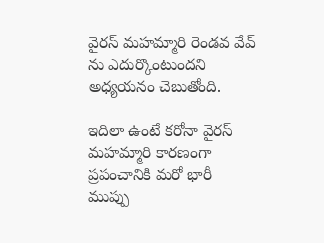వైరస్ మహమ్మారి రెండవ వేవ్ ను ఎదుర్కొంటుందని అధ్యయనం చెబుతోంది.

ఇదిలా ఉంటే కరోనా వైరస్ మహమ్మారి కారణంగా ప్రపంచానికి మరో భారీ ముప్పు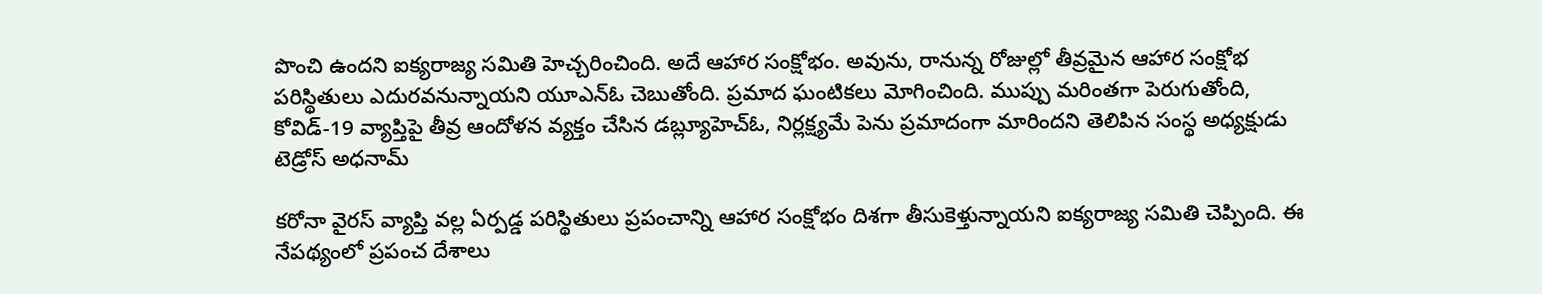పొంచి ఉందని ఐక్యరాజ్య సమితి హెచ్చరించింది. అదే ఆహార సంక్షోభం. అవును, రానున్న రోజుల్లో తీవ్రమైన ఆహార సంక్షోభ పరిస్థితులు ఎదురవనున్నాయని యూఎన్ఓ చెబుతోంది. ప్రమాద ఘంటికలు మోగించింది. ముప్పు మరింతగా పెరుగుతోంది, కోవిడ్-19 వ్యాప్తిపై తీవ్ర ఆందోళన వ్యక్తం చేసిన డబ్ల్యూహెచ్ఓ, నిర్లక్ష్యమే పెను ప్రమాదంగా మారిందని తెలిపిన సంస్థ అధ్యక్షుడు టెడ్రోస్‌ అధనామ్‌

కరోనా వైరస్ వ్యాప్తి వల్ల ఏర్పడ్డ పరిస్థితులు ప్రపంచాన్ని ఆహార సంక్షోభం దిశగా తీసుకెళ్తున్నాయని ఐక్యరాజ్య సమితి చెప్పింది. ఈ నేపథ్యంలో ప్రపంచ దేశాలు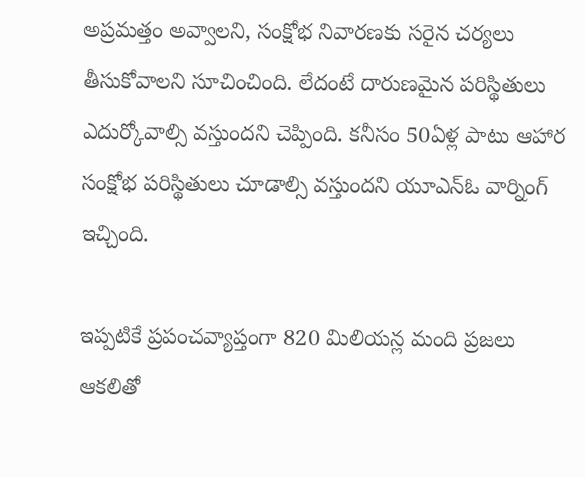అప్రమత్తం అవ్వాలని, సంక్షోభ నివారణకు సరైన చర్యలు తీసుకోవాలని సూచించింది. లేదంటే దారుణమైన పరిస్థితులు ఎదుర్కోవాల్సి వస్తుందని చెప్పింది. కనీసం 50ఏళ్ల పాటు ఆహార సంక్షోభ పరిస్థితులు చూడాల్సి వస్తుందని యూఎన్ఓ వార్నింగ్ ఇచ్చింది.

ఇప్పటికే ప్రపంచవ్యాప్తంగా 820 మిలియన్ల మంది ప్రజలు ఆకలితో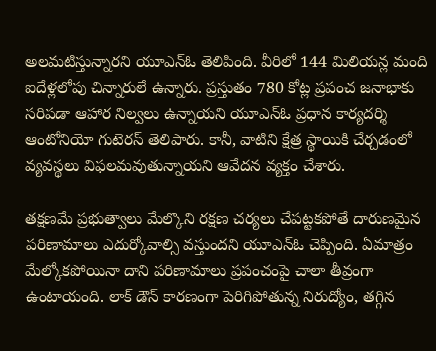అలమటిస్తున్నారని యూఎన్ఓ తెలిపింది. వీరిలో 144 మిలియన్ల మంది ఐదేళ్లలోపు చిన్నారులే ఉన్నారు. ప్రస్తుతం 780 కోట్ల ప్రపంచ జనాభాకు సరిపడా ఆహార నిల్వలు ఉన్నాయని యూఎన్ఓ ప్రధాన కార్యదర్శి ఆంటోనియో గుటెరస్‌ తెలిపారు. కానీ, వాటిని క్షేత్ర స్థాయికి చేర్చడంలో వ్యవస్థలు విఫలమవుతున్నాయని ఆవేదన వ్యక్తం చేశారు.

తక్షణమే ప్రభుత్వాలు మేల్కొని రక్షణ చర్యలు చేపట్టకపోతే దారుణమైన పరిణామాలు ఎదుర్కోవాల్సి వస్తుందని యూఎన్ఓ చెప్పింది. ఏమాత్రం మేల్కోకపోయినా దాని పరిణామాలు ప్రపంచంపై చాలా తీవ్రంగా ఉంటాయంది. లాక్ డౌన్ కారణంగా పెరిగిపోతున్న నిరుద్యోం, తగ్గిన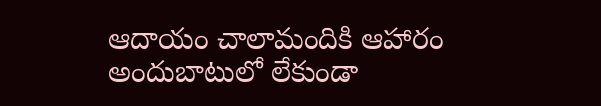ఆదాయం చాలామందికి ఆహారం అందుబాటులో లేకుండా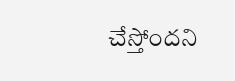చేస్తోందని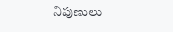నిపుణులు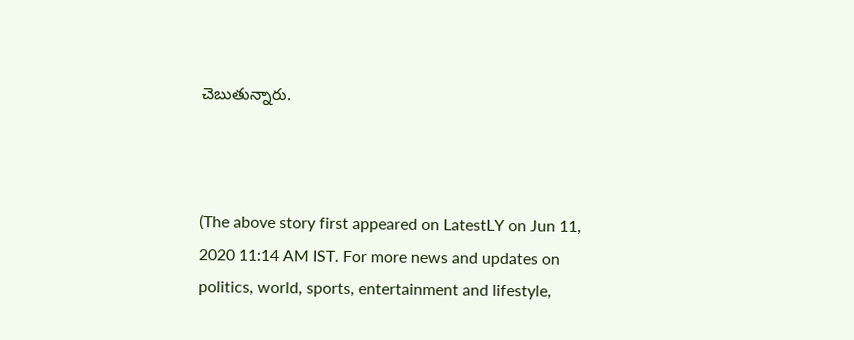చెబుతున్నారు.



(The above story first appeared on LatestLY on Jun 11, 2020 11:14 AM IST. For more news and updates on politics, world, sports, entertainment and lifestyle,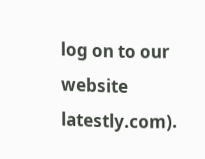log on to our website latestly.com).